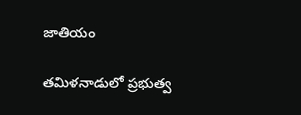జాతియం

తమిళనాడులో ప్రభుత్వ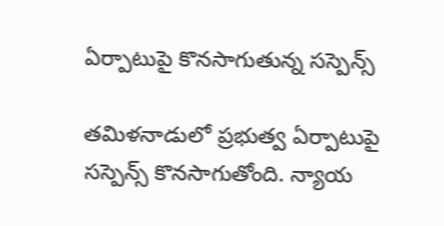ఏర్పాటుపై కొనసాగుతున్న సస్పెన్స్

తమిళనాడులో ప్రభుత్వ ఏర్పాటుపై సస్పెన్స్ కొనసాగుతోంది. న్యాయ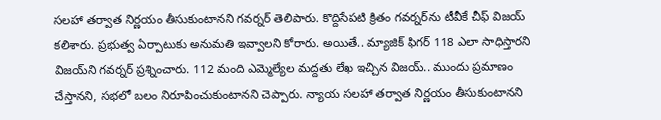సలహా తర్వాత నిర్ణయం తీసుకుంటానని గవర్నర్ తెలిపారు. కొద్దిసేపటి క్రితం గవర్నర్‌ను టీవీకే చీఫ్ విజయ్ కలిశారు. ప్రభుత్వ ఏర్పాటుకు అనుమతి ఇవ్వాలని కోరారు. అయితే.. మ్యాజిక్ ఫిగర్‌ 118 ఎలా సాధిస్తారని విజయ్‌ని గవర్నర్‌ ప్రశ్నించారు. 112 మంది ఎమ్మెల్యేల మద్దతు లేఖ ఇచ్చిన విజయ్‌.. ముందు ప్రమాణం చేస్తానని, సభలో బలం నిరూపించుకుంటానని చెప్పారు. న్యాయ సలహా తర్వాత నిర్ణయం తీసుకుంటానని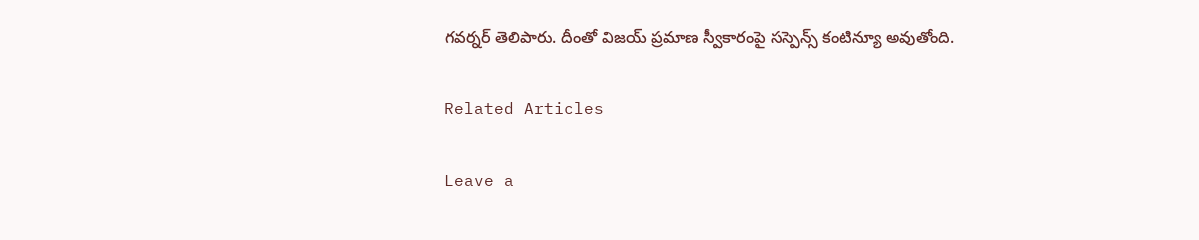గవర్నర్ తెలిపారు. దీంతో విజయ్ ప్రమాణ స్వీకారంపై సస్పెన్స్ కంటిన్యూ అవుతోంది.

Related Articles

Leave a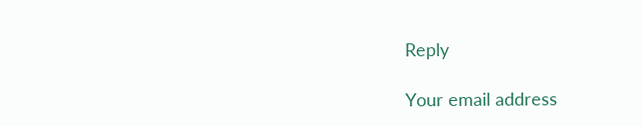Reply

Your email address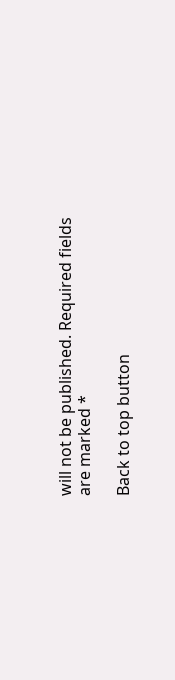will not be published. Required fields are marked *

Back to top button